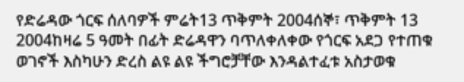የድሬዳው ጎርፍ ሰለባዎች ምሬት13 ጥቅምት 2004ሰኞ፣ ጥቅምት 13 2004ከዛሬ 5 ዓመት በፊት ድሬዳዋን ባጥለቀለቀው የጎርፍ አደጋ የተጠቁ ወገኖች እስካሁን ድረስ ልዩ ልዩ ችግሮቻቸው እንዳልተፈቱ አስታወቁ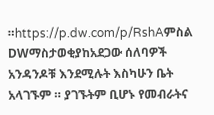።https://p.dw.com/p/RshAምስል DWማስታወቂያከአደጋው ሰለባዎች አንዳንዶቹ እንደሚሉት እስካሁን ቤት አላገኙም ። ያገኙትም ቢሆኑ የመብራትና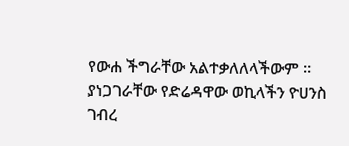የውሐ ችግራቸው አልተቃለለላችውም ። ያነጋገራቸው የድሬዳዋው ወኪላችን ዮሀንስ ገብረ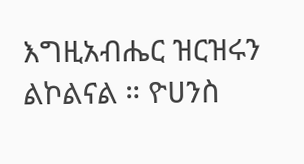እግዚአብሔር ዝርዝሩን ልኮልናል ። ዮሀንስ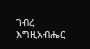ገብረ እግዚአብሔር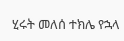ሂሩት መለሰ ተክሌ የኋላ